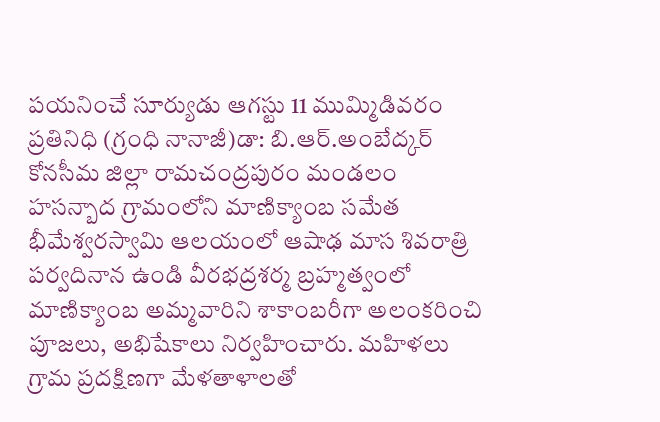పయనించే సూర్యుడు ఆగస్టు 11 ముమ్మిడివరం ప్రతినిధి (గ్రంధి నానాజీ)డా: బి.ఆర్.అంబేద్కర్ కోనసీమ జిల్లా రామచంద్రపురం మండలం హసన్బాద గ్రామంలోని మాణిక్యాంబ సమేత భీమేశ్వరస్వామి ఆలయంలో ఆషాఢ మాస శివరాత్రి పర్వదినాన ఉండి వీరభద్రశర్మ బ్రహ్మత్వంలో మాణిక్యాంబ అమ్మవారిని శాకాంబరీగా అలంకరించి పూజలు, అభిషేకాలు నిర్వహించారు. మహిళలు గ్రామ ప్రదక్షిణగా మేళతాళాలతో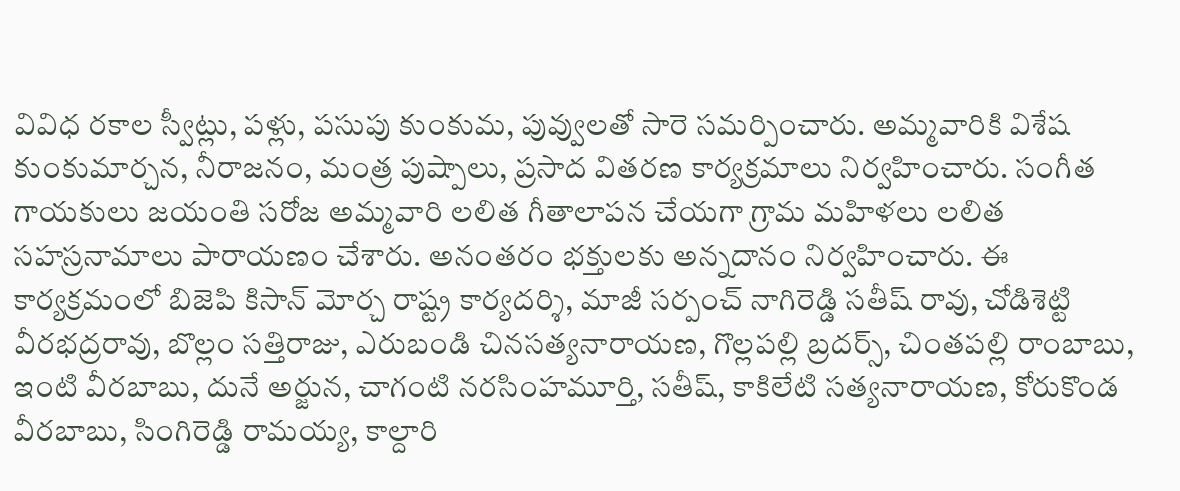వివిధ రకాల స్వీట్లు, పళ్లు, పసుపు కుంకుమ, పువ్వులతో సారె సమర్పించారు. అమ్మవారికి విశేష కుంకుమార్చన, నీరాజనం, మంత్ర పుష్పాలు, ప్రసాద వితరణ కార్యక్రమాలు నిర్వహించారు. సంగీత గాయకులు జయంతి సరోజ అమ్మవారి లలిత గీతాలాపన చేయగా గ్రామ మహిళలు లలిత సహస్రనామాలు పారాయణం చేశారు. అనంతరం భక్తులకు అన్నదానం నిర్వహించారు. ఈ కార్యక్రమంలో బిజెపి కిసాన్ మోర్చ రాష్ట్ర కార్యదర్శి, మాజీ సర్పంచ్ నాగిరెడ్డి సతీష్ రావు, చోడిశెట్టి వీరభద్రరావు, బొల్లం సత్తిరాజు, ఎరుబండి చినసత్యనారాయణ, గొల్లపల్లి బ్రదర్స్, చింతపల్లి రాంబాబు, ఇంటి వీరబాబు, దునే అర్జున, చాగంటి నరసింహమూర్తి, సతీష్, కాకిలేటి సత్యనారాయణ, కోరుకొండ వీరబాబు, సింగిరెడ్డి రామయ్య, కాల్దారి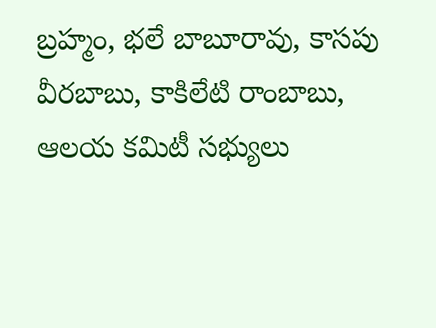బ్రహ్మం, భలే బాబూరావు, కాసపు వీరబాబు, కాకిలేటి రాంబాబు, ఆలయ కమిటీ సభ్యులు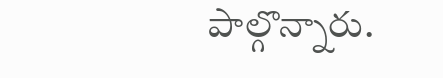పాల్గొన్నారు.